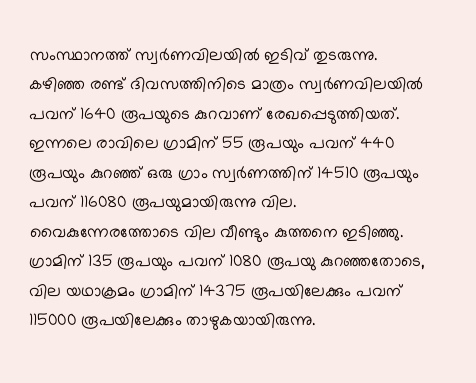സംസ്ഥാനത്ത് സ്വർണവിലയിൽ ഇടിവ് തുടരുന്നു. കഴിഞ്ഞ രണ്ട് ദിവസത്തിനിടെ മാത്രം സ്വർണവിലയിൽ പവന് 1640 രൂപയുടെ കുറവാണ് രേഖപ്പെടുത്തിയത്. ഇന്നലെ രാവിലെ ഗ്രാമിന് 55 രൂപയും പവന് 440 രൂപയും കുറഞ്ഞ് ഒരു ഗ്രാം സ്വർണത്തിന് 14510 രൂപയും പവന് 116080 രൂപയുമായിരുന്നു വില. വൈകുന്നേരത്തോടെ വില വീണ്ടും കുത്തനെ ഇടിഞ്ഞു. ഗ്രാമിന് 135 രൂപയും പവന് 1080 രൂപയു കുറഞ്ഞതോടെ, വില യഥാക്രമം ഗ്രാമിന് 14375 രൂപയിലേക്കും പവന് 115000 രൂപയിലേക്കും താഴുകയായിരുന്നു.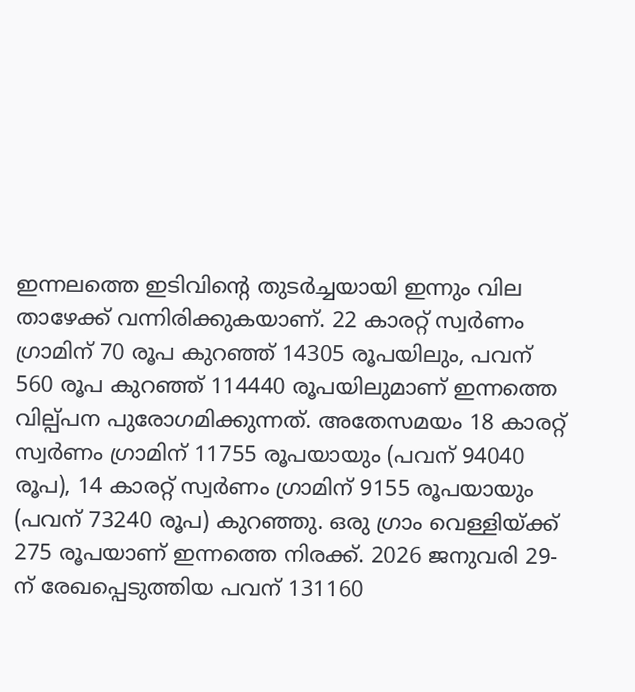ഇന്നലത്തെ ഇടിവിന്റെ തുടർച്ചയായി ഇന്നും വില താഴേക്ക് വന്നിരിക്കുകയാണ്. 22 കാരറ്റ് സ്വർണം ഗ്രാമിന് 70 രൂപ കുറഞ്ഞ് 14305 രൂപയിലും, പവന് 560 രൂപ കുറഞ്ഞ് 114440 രൂപയിലുമാണ് ഇന്നത്തെ വില്പ്പന പുരോഗമിക്കുന്നത്. അതേസമയം 18 കാരറ്റ് സ്വർണം ഗ്രാമിന് 11755 രൂപയായും (പവന് 94040 രൂപ), 14 കാരറ്റ് സ്വർണം ഗ്രാമിന് 9155 രൂപയായും (പവന് 73240 രൂപ) കുറഞ്ഞു. ഒരു ഗ്രാം വെള്ളിയ്ക്ക് 275 രൂപയാണ് ഇന്നത്തെ നിരക്ക്. 2026 ജനുവരി 29-ന് രേഖപ്പെടുത്തിയ പവന് 131160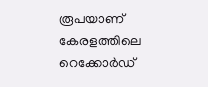രൂപയാണ് കേരളത്തിലെ റെക്കോർഡ്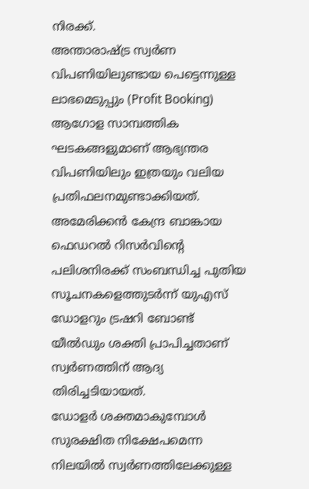നിരക്ക്.
അന്താരാഷ്ട്ര സ്വർണ വിപണിയിലുണ്ടായ പെട്ടെന്നുള്ള ലാഭമെടുപ്പും (Profit Booking) ആഗോള സാമ്പത്തിക ഘടകങ്ങളുമാണ് ആഭ്യന്തര വിപണിയിലും ഇത്രയും വലിയ പ്രതിഫലനമുണ്ടാക്കിയത്. അമേരിക്കൻ കേന്ദ്ര ബാങ്കായ ഫെഡറൽ റിസർവിന്റെ പലിശനിരക്ക് സംബന്ധിച്ച പുതിയ സൂചനകളെത്തുടർന്ന് യുഎസ് ഡോളറും ട്രഷറി ബോണ്ട് യീൽഡും ശക്തി പ്രാപിച്ചതാണ് സ്വർണത്തിന് ആദ്യ തിരിച്ചടിയായത്.
ഡോളർ ശക്തമാകുമ്പോൾ സുരക്ഷിത നിക്ഷേപമെന്ന നിലയിൽ സ്വർണത്തിലേക്കുള്ള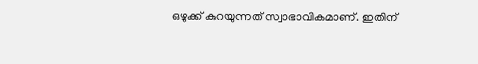ഒഴുക്ക് കുറയുന്നത് സ്വാഭാവികമാണ്. ഇതിന്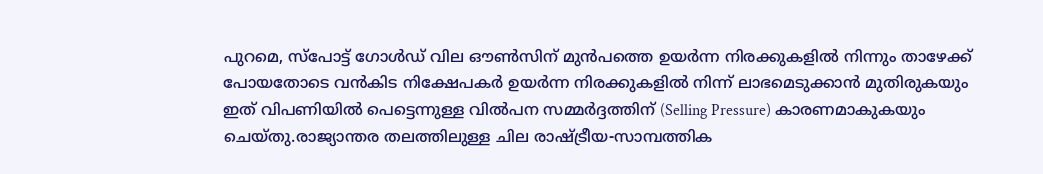പുറമെ, സ്പോട്ട് ഗോൾഡ് വില ഔൺസിന് മുൻപത്തെ ഉയർന്ന നിരക്കുകളിൽ നിന്നും താഴേക്ക് പോയതോടെ വൻകിട നിക്ഷേപകർ ഉയർന്ന നിരക്കുകളിൽ നിന്ന് ലാഭമെടുക്കാൻ മുതിരുകയും ഇത് വിപണിയിൽ പെട്ടെന്നുള്ള വിൽപന സമ്മർദ്ദത്തിന് (Selling Pressure) കാരണമാകുകയും ചെയ്തു.രാജ്യാന്തര തലത്തിലുള്ള ചില രാഷ്ട്രീയ-സാമ്പത്തിക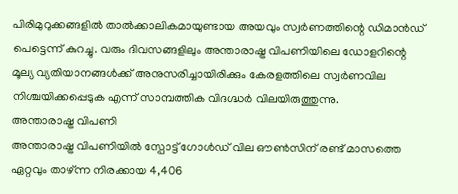പിരിമുറുക്കങ്ങളിൽ താൽക്കാലികമായുണ്ടായ അയവും സ്വർണത്തിന്റെ ഡിമാൻഡ് പെട്ടെന്ന് കുറച്ചു. വരും ദിവസങ്ങളിലും അന്താരാഷ്ട്ര വിപണിയിലെ ഡോളറിന്റെ മൂല്യ വ്യതിയാനങ്ങൾക്ക് അനുസരിച്ചായിരിക്കും കേരളത്തിലെ സ്വർണവില നിശ്ചയിക്കപ്പെടുക എന്ന് സാമ്പത്തിക വിദഗ്ദ്ധർ വിലയിരുത്തുന്നു.
അന്താരാഷ്ട്ര വിപണി
അന്താരാഷ്ട്ര വിപണിയിൽ സ്പോട്ട് ഗോൾഡ് വില ഔൺസിന് രണ്ട് മാസത്തെ ഏറ്റവും താഴ്ന്ന നിരക്കായ 4,406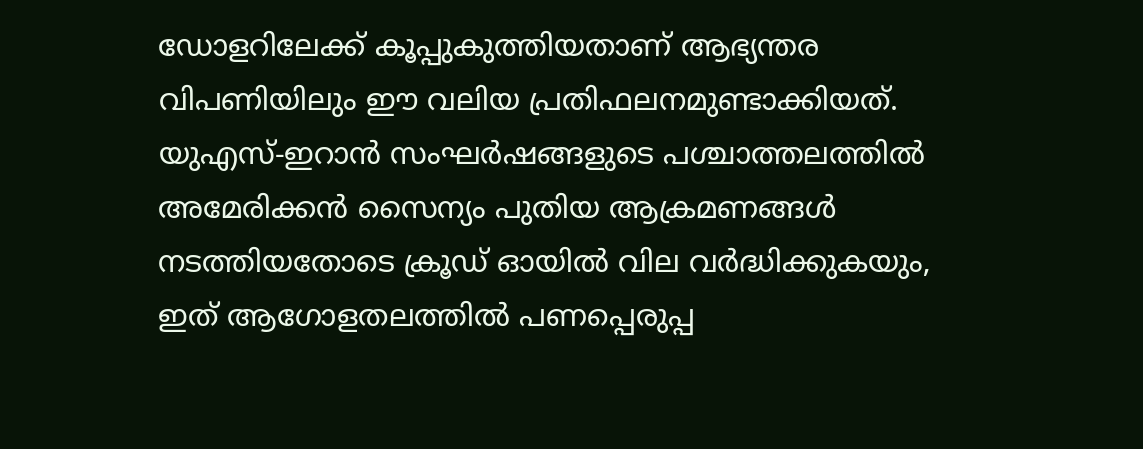ഡോളറിലേക്ക് കൂപ്പുകുത്തിയതാണ് ആഭ്യന്തര വിപണിയിലും ഈ വലിയ പ്രതിഫലനമുണ്ടാക്കിയത്. യുഎസ്-ഇറാൻ സംഘർഷങ്ങളുടെ പശ്ചാത്തലത്തിൽ അമേരിക്കൻ സൈന്യം പുതിയ ആക്രമണങ്ങൾ നടത്തിയതോടെ ക്രൂഡ് ഓയിൽ വില വർദ്ധിക്കുകയും, ഇത് ആഗോളതലത്തിൽ പണപ്പെരുപ്പ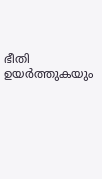ഭീതി ഉയർത്തുകയും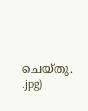ചെയ്തു.
.jpg)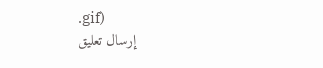.gif)
إرسال تعليق